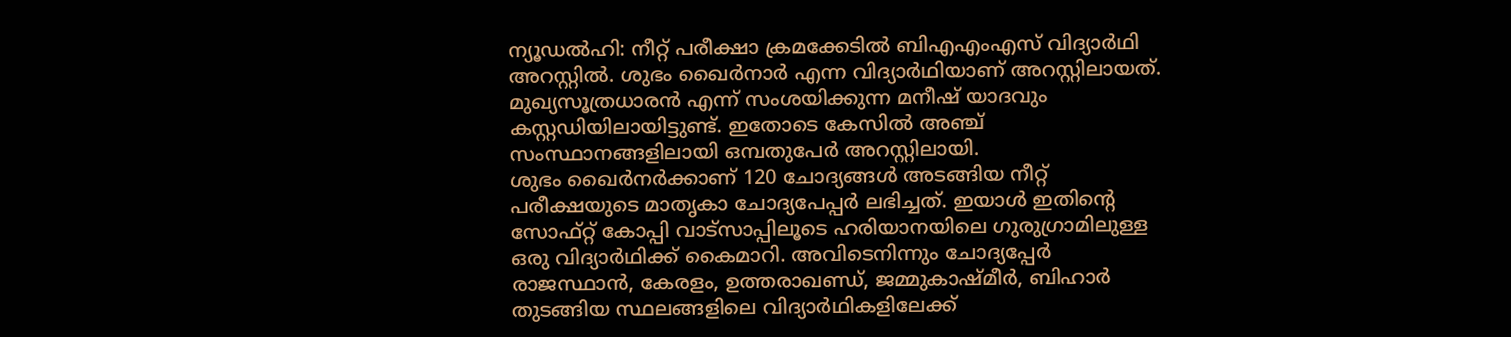ന്യൂഡൽഹി: നീറ്റ് പരീക്ഷാ ക്രമക്കേടിൽ ബിഎഎംഎസ് വിദ്യാർഥി അറസ്റ്റിൽ. ശുഭം ഖൈർനാർ എന്ന വിദ്യാർഥിയാണ് അറസ്റ്റിലായത്. മുഖ്യസൂത്രധാരൻ എന്ന് സംശയിക്കുന്ന മനീഷ് യാദവും കസ്റ്റഡിയിലായിട്ടുണ്ട്. ഇതോടെ കേസിൽ അഞ്ച് സംസ്ഥാനങ്ങളിലായി ഒമ്പതുപേർ അറസ്റ്റിലായി.
ശുഭം ഖൈർനർക്കാണ് 120 ചോദ്യങ്ങൾ അടങ്ങിയ നീറ്റ് പരീക്ഷയുടെ മാതൃകാ ചോദ്യപേപ്പർ ലഭിച്ചത്. ഇയാൾ ഇതിന്റെ സോഫ്റ്റ് കോപ്പി വാട്സാപ്പിലൂടെ ഹരിയാനയിലെ ഗുരുഗ്രാമിലുള്ള ഒരു വിദ്യാർഥിക്ക് കൈമാറി. അവിടെനിന്നും ചോദ്യപ്പേർ രാജസ്ഥാൻ, കേരളം, ഉത്തരാഖണ്ഡ്, ജമ്മുകാഷ്മീർ, ബിഹാർ തുടങ്ങിയ സ്ഥലങ്ങളിലെ വിദ്യാർഥികളിലേക്ക്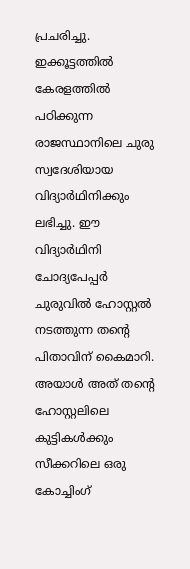പ്രചരിച്ചു.
ഇക്കൂട്ടത്തിൽ കേരളത്തിൽ പഠിക്കുന്ന രാജസ്ഥാനിലെ ചുരു സ്വദേശിയായ വിദ്യാർഥിനിക്കും ലഭിച്ചു. ഈ വിദ്യാർഥിനി ചോദ്യപേപ്പർ ചുരുവിൽ ഹോസ്റ്റൽ നടത്തുന്ന തന്റെ പിതാവിന് കൈമാറി. അയാൾ അത് തന്റെ ഹോസ്റ്റലിലെ കുട്ടികൾക്കും സീക്കറിലെ ഒരു കോച്ചിംഗ്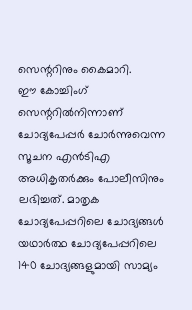സെന്ററിനും കൈമാറി.
ഈ കോച്ചിംഗ് സെന്ററിൽനിന്നാണ് ചോദ്യപേപ്പർ ചോർന്നുവെന്ന സൂചന എൻടിഎ അധികൃതർക്കും പോലീസിനും ലഭിച്ചത്. മാതൃക ചോദ്യപേപ്പറിലെ ചോദ്യങ്ങൾ യഥാർത്ഥ ചോദ്യപേപ്പറിലെ 140 ചോദ്യങ്ങളുമായി സാമ്യം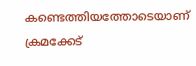കണ്ടെത്തിയത്തോടെയാണ് ക്രമക്കേട്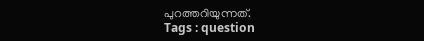പുറത്തറിയുന്നത്.
Tags : question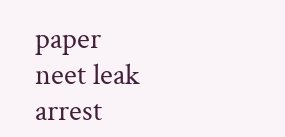paper neet leak arrest